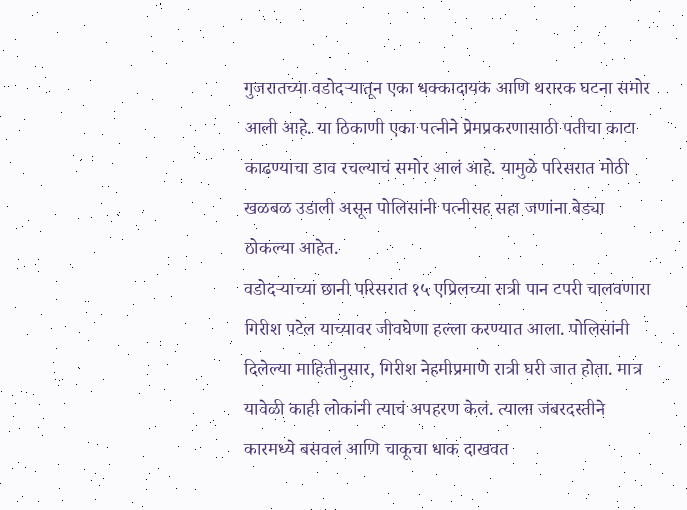गुजरातच्या वडोदऱ्यातून एका धक्कादायक आणि थरारक घटना समोर आली आहे. या ठिकाणी एका पत्नीने प्रेमप्रकरणासाठी पतीचा काटा काढण्याचा डाव रचल्याचं समोर आलं आहे. यामुळे परिसरात मोठी खळबळ उडाली असून पोलिसांनी पत्नीसह सहा जणांना बेड्या ठोकल्या आहेत.
वडोदऱ्याच्या छानी परिसरात १५ एप्रिलच्या रात्री पान टपरी चालवणारा गिरीश पटेल याच्यावर जीवघेणा हल्ला करण्यात आला. पोलिसांनी दिलेल्या माहितीनुसार, गिरीश नेहमीप्रमाणे रात्री घरी जात होता. मात्र यावेळी काही लोकांनी त्याचं अपहरण केलं. त्याला जबरदस्तीने कारमध्ये बसवलं आणि चाकूचा धाक दाखवत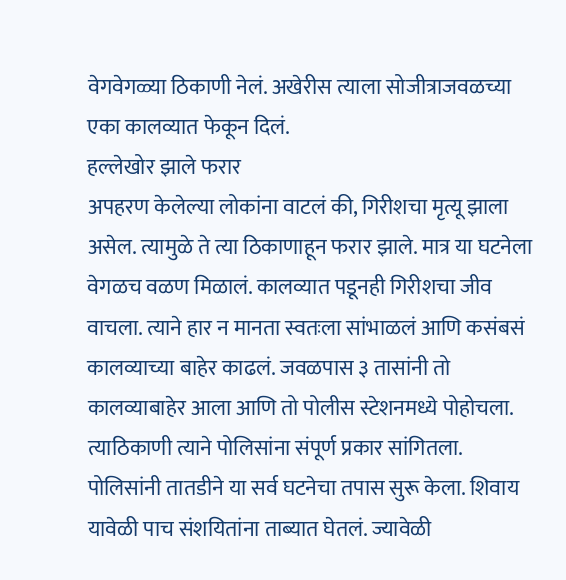वेगवेगळ्या ठिकाणी नेलं. अखेरीस त्याला सोजीत्राजवळच्या एका कालव्यात फेकून दिलं.
हल्लेखोर झाले फरार
अपहरण केलेल्या लोकांना वाटलं की, गिरीशचा मृत्यू झाला असेल. त्यामुळे ते त्या ठिकाणाहून फरार झाले. मात्र या घटनेला वेगळच वळण मिळालं. कालव्यात पडूनही गिरीशचा जीव वाचला. त्याने हार न मानता स्वतःला सांभाळलं आणि कसंबसं कालव्याच्या बाहेर काढलं. जवळपास ३ तासांनी तो कालव्याबाहेर आला आणि तो पोलीस स्टेशनमध्ये पोहोचला. त्याठिकाणी त्याने पोलिसांना संपूर्ण प्रकार सांगितला.
पोलिसांनी तातडीने या सर्व घटनेचा तपास सुरू केला. शिवाय यावेळी पाच संशयितांना ताब्यात घेतलं. ज्यावेळी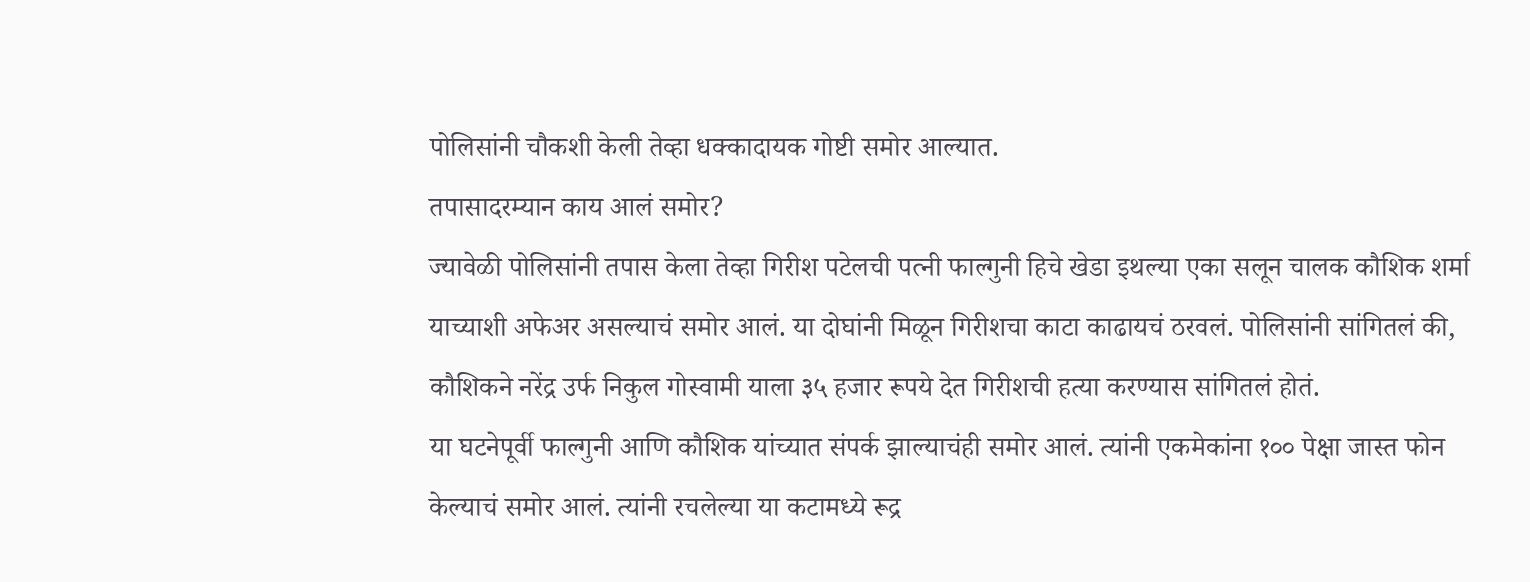पोलिसांनी चौकशी केली तेव्हा धक्कादायक गोष्टी समोर आल्यात.
तपासादरम्यान काय आलं समोर?
ज्यावेळी पोलिसांनी तपास केला तेव्हा गिरीश पटेलची पत्नी फाल्गुनी हिचे खेडा इथल्या एका सलून चालक कौशिक शर्मा याच्याशी अफेअर असल्याचं समोर आलं. या दोघांनी मिळून गिरीशचा काटा काढायचं ठरवलं. पोलिसांनी सांगितलं की, कौशिकने नरेंद्र उर्फ निकुल गोस्वामी याला ३५ हजार रूपये देत गिरीशची हत्या करण्यास सांगितलं होतं.
या घटनेपूर्वी फाल्गुनी आणि कौशिक यांच्यात संपर्क झाल्याचंही समोर आलं. त्यांनी एकमेकांना १०० पेक्षा जास्त फोन केल्याचं समोर आलं. त्यांनी रचलेल्या या कटामध्ये रूद्र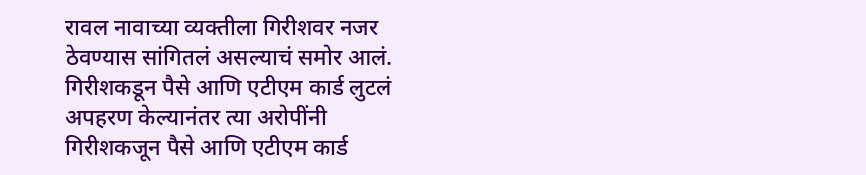रावल नावाच्या व्यक्तीला गिरीशवर नजर ठेवण्यास सांगितलं असल्याचं समोर आलं.
गिरीशकडून पैसे आणि एटीएम कार्ड लुटलं
अपहरण केल्यानंतर त्या अरोपींनी गिरीशकजून पैसे आणि एटीएम कार्ड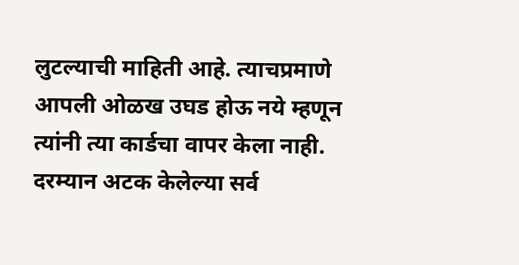लुटल्याची माहिती आहे. त्याचप्रमाणे आपली ओळख उघड होऊ नये म्हणून त्यांनी त्या कार्डचा वापर केला नाही. दरम्यान अटक केलेल्या सर्व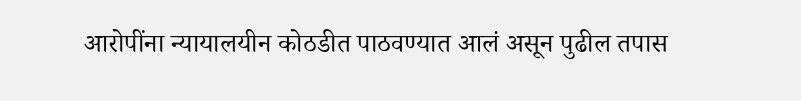आरोपींना न्यायालयीन कोठडीत पाठवण्यात आलं असून पुढील तपास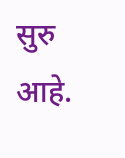सुरु आहे.